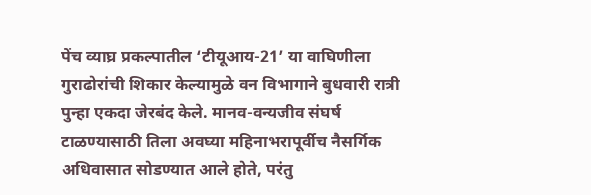पेंच व्याघ्र प्रकल्पातील ‘टीयूआय-21’ या वाघिणीला गुराढोरांची शिकार केल्यामुळे वन विभागाने बुधवारी रात्री पुन्हा एकदा जेरबंद केले. मानव-वन्यजीव संघर्ष टाळण्यासाठी तिला अवघ्या महिनाभरापूर्वीच नैसर्गिक अधिवासात सोडण्यात आले होते, परंतु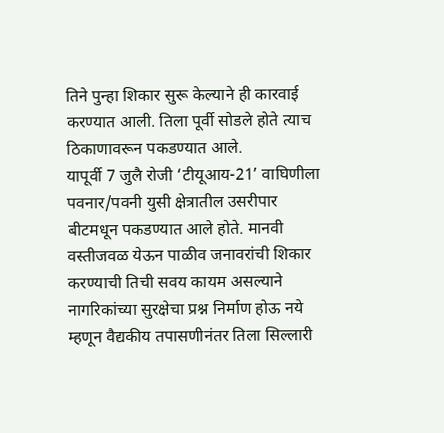तिने पुन्हा शिकार सुरू केल्याने ही कारवाई करण्यात आली. तिला पूर्वी सोडले होते त्याच ठिकाणावरून पकडण्यात आले.
यापूर्वी 7 जुलै रोजी ‘टीयूआय-21’ वाघिणीला पवनार/पवनी युसी क्षेत्रातील उसरीपार बीटमधून पकडण्यात आले होते. मानवी वस्तीजवळ येऊन पाळीव जनावरांची शिकार करण्याची तिची सवय कायम असल्याने नागरिकांच्या सुरक्षेचा प्रश्न निर्माण होऊ नये म्हणून वैद्यकीय तपासणीनंतर तिला सिल्लारी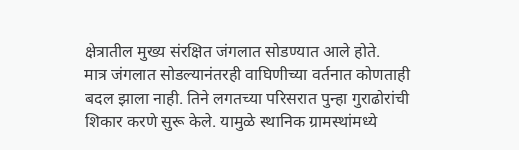क्षेत्रातील मुख्य संरक्षित जंगलात सोडण्यात आले होते.
मात्र जंगलात सोडल्यानंतरही वाघिणीच्या वर्तनात कोणताही बदल झाला नाही. तिने लगतच्या परिसरात पुन्हा गुराढोरांची शिकार करणे सुरू केले. यामुळे स्थानिक ग्रामस्थांमध्ये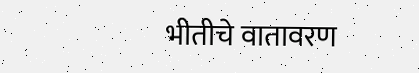भीतीचे वातावरण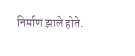निर्माण झाले होते.